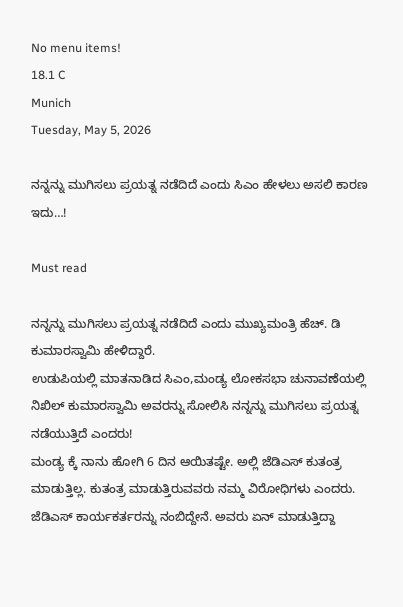No menu items!
18.1 C
Munich
Tuesday, May 5, 2026

ನನ್ನನ್ನು ಮುಗಿಸಲು ಪ್ರಯತ್ನ ನಡೆದಿದೆ ಎಂದು ಸಿಎಂ ಹೇಳಲು ಅಸಲಿ ಕಾರಣ ಇದು…!

Must read

ನನ್ನನ್ನು ಮುಗಿಸಲು ಪ್ರಯತ್ನ ನಡೆದಿದೆ ಎಂದು ಮುಖ್ಯಮಂತ್ರಿ ಹೆಚ್. ಡಿ ಕುಮಾರಸ್ವಾಮಿ ಹೇಳಿದ್ದಾರೆ.
ಉಡುಪಿಯಲ್ಲಿ ಮಾತನಾಡಿದ ಸಿಎಂ,ಮಂಡ್ಯ ಲೋಕಸಭಾ ಚುನಾವಣೆಯಲ್ಲಿ ನಿಖಿಲ್ ಕುಮಾರಸ್ವಾಮಿ ಅವರನ್ನು ಸೋಲಿಸಿ ನನ್ನನ್ನು ಮುಗಿಸಲು ಪ್ರಯತ್ನ ನಡೆಯುತ್ತಿದೆ ಎಂದರು!
ಮಂಡ್ಯ ಕ್ಕೆ ನಾನು ಹೋಗಿ 6 ದಿನ ಆಯಿತಷ್ಟೇ. ಅಲ್ಲಿ ಜೆಡಿಎಸ್ ಕುತಂತ್ರ ಮಾಡುತ್ತಿಲ್ಲ. ಕುತಂತ್ರ ಮಾಡುತ್ತಿರುವವರು ನಮ್ಮ ವಿರೋಧಿಗಳು ಎಂದರು.
ಜೆಡಿಎಸ್ ಕಾರ್ಯಕರ್ತರನ್ನು ನಂಬಿದ್ದೇನೆ. ಅವರು ಏನ್ ಮಾಡುತ್ತಿದ್ದಾ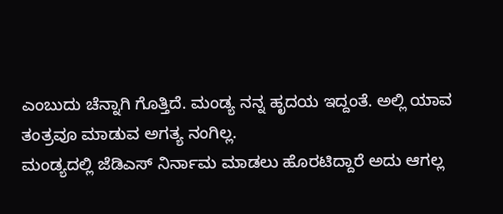ಎಂಬುದು ಚೆನ್ನಾಗಿ ಗೊತ್ತಿದೆ. ಮಂಡ್ಯ ನನ್ನ ಹೃದಯ ಇದ್ದಂತೆ. ಅಲ್ಲಿ ಯಾವ ತಂತ್ರವೂ ಮಾಡುವ ಅಗತ್ಯ ನಂಗಿಲ್ಲ.
ಮಂಡ್ಯದಲ್ಲಿ ಜೆಡಿಎಸ್ ನಿರ್ನಾಮ ಮಾಡಲು ಹೊರಟಿದ್ದಾರೆ ಅದು ಆಗಲ್ಲ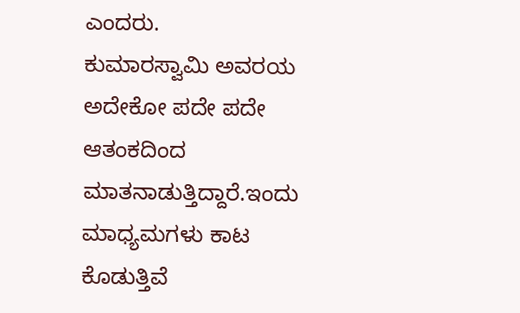ಎಂದರು.
ಕುಮಾರಸ್ವಾಮಿ ಅವರಯ ಅದೇಕೋ ಪದೇ ಪದೇ ಆತಂಕದಿಂದ ಮಾತನಾಡುತ್ತಿದ್ದಾರೆ.ಇಂದು ಮಾಧ್ಯಮಗಳು ಕಾಟ ಕೊಡುತ್ತಿವೆ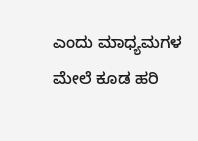ಎಂದು ಮಾಧ್ಯಮಗಳ ಮೇಲೆ ಕೂಡ ಹರಿ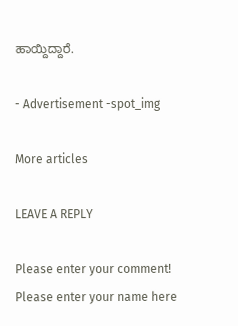ಹಾಯ್ದಿದ್ದಾರೆ‌.

- Advertisement -spot_img

More articles

LEAVE A REPLY

Please enter your comment!
Please enter your name here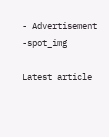- Advertisement -spot_img

Latest article